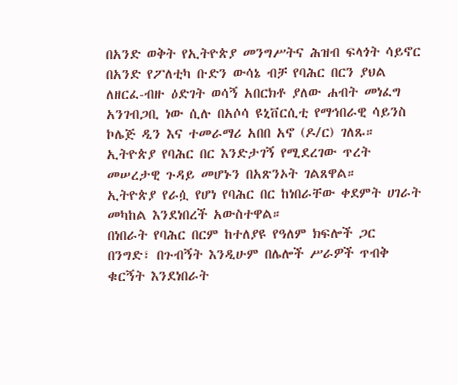በአንድ ወቅት የኢትዮጵያ መንግሥትና ሕዝብ ፍላጎት ሳይኖር በአንድ የፖለቲካ ቡድን ውሳኔ ብቻ የባሕር በርን ያህል ለዘርፈ-ብዙ ዕድገት ወሳኝ አበርክቶ ያለው ሐብት መነፈግ አንገብጋቢ ነው ሲሉ በአሶሳ ዩኒቨርሲቲ የማኅበራዊ ሳይንስ ኮሌጅ ዲን እና ተመራማሪ አበበ አኖ (ዶ/ር) ገለጹ።
ኢትዮጵያ የባሕር በር እንድታገኝ የሚደረገው ጥረት መሠረታዊ ጉዳይ መሆኑን በአጽንኦት ገልጸዋል።
ኢትዮጵያ የራሷ የሆነ የባሕር በር ከነበራቸው ቀደምት ሀገራት መካከል እንደነበረች አውስተዋል።
በነበራት የባሕር በርም ከተለያዩ የዓለም ክፍሎች ጋር በንግድ፣ በጉብኝት እንዲሁም በሌሎች ሥራዎች ጥብቅ ቁርኝት እንደነበራት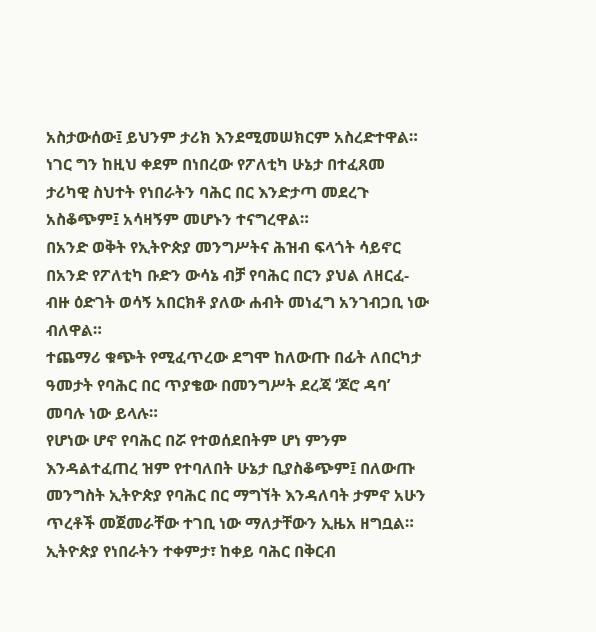አስታውሰው፤ ይህንም ታሪክ እንደሚመሠክርም አስረድተዋል።
ነገር ግን ከዚህ ቀደም በነበረው የፖለቲካ ሁኔታ በተፈጸመ ታሪካዊ ስህተት የነበራትን ባሕር በር እንድታጣ መደረጉ አስቆጭም፤ አሳዛኝም መሆኑን ተናግረዋል።
በአንድ ወቅት የኢትዮጵያ መንግሥትና ሕዝብ ፍላጎት ሳይኖር በአንድ የፖለቲካ ቡድን ውሳኔ ብቻ የባሕር በርን ያህል ለዘርፈ-ብዙ ዕድገት ወሳኝ አበርክቶ ያለው ሐብት መነፈግ አንገብጋቢ ነው ብለዋል።
ተጨማሪ ቁጭት የሚፈጥረው ደግሞ ከለውጡ በፊት ለበርካታ ዓመታት የባሕር በር ጥያቄው በመንግሥት ደረጃ ‘ጆሮ ዳባ’ መባሉ ነው ይላሉ።
የሆነው ሆኖ የባሕር በሯ የተወሰደበትም ሆነ ምንም እንዳልተፈጠረ ዝም የተባለበት ሁኔታ ቢያስቆጭም፤ በለውጡ መንግስት ኢትዮጵያ የባሕር በር ማግኘት እንዳለባት ታምኖ አሁን ጥረቶች መጀመራቸው ተገቢ ነው ማለታቸውን ኢዜአ ዘግቧል።
ኢትዮጵያ የነበራትን ተቀምታ፣ ከቀይ ባሕር በቅርብ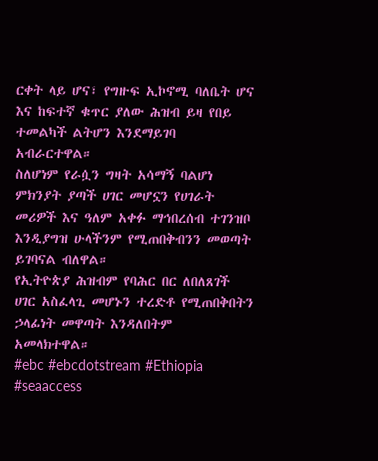ርቀት ላይ ሆና፣ የግዙፍ ኢኮኖሚ ባለቤት ሆና እና ከፍተኛ ቁጥር ያለው ሕዝብ ይዛ የበይ ተመልካች ልትሆን እንደማይገባ አብራርተዋል።
ስለሆነም የራሷን ግዛት አሳማኝ ባልሆነ ምክንያት ያጣች ሀገር መሆኗን የሀገራት መሪዎች እና ዓለም አቀፉ ማኅበረሰብ ተገንዝቦ እንዲያግዝ ሁላችንም የሚጠበቅብንን መወጣት ይገባናል ብለዋል።
የኢትዮጵያ ሕዝብም የባሕር በር ለበለጸገች ሀገር አስፈላጊ መሆኑን ተረድቶ የሚጠበቅበትን ኃላፊነት መዋጣት እንዳለበትም አመላክተዋል።
#ebc #ebcdotstream #Ethiopia #seaaccess